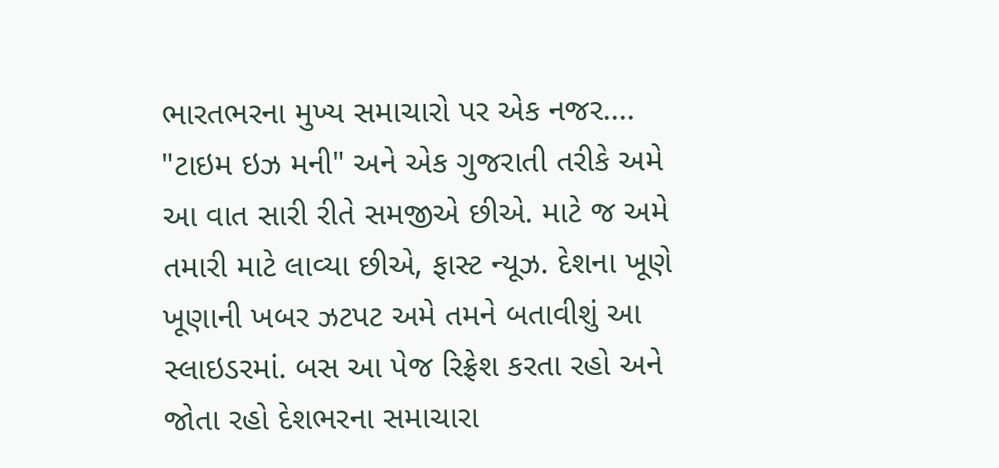ભારતભરના મુખ્ય સમાચારો પર એક નજર....
"ટાઇમ ઇઝ મની" અને એક ગુજરાતી તરીકે અમે આ વાત સારી રીતે સમજીએ છીએ. માટે જ અમે તમારી માટે લાવ્યા છીએ, ફાસ્ટ ન્યૂઝ. દેશના ખૂણે ખૂણાની ખબર ઝટપટ અમે તમને બતાવીશું આ સ્લાઇડરમાં. બસ આ પેજ રિફ્રેશ કરતા રહો અને જોતા રહો દેશભરના સમાચારા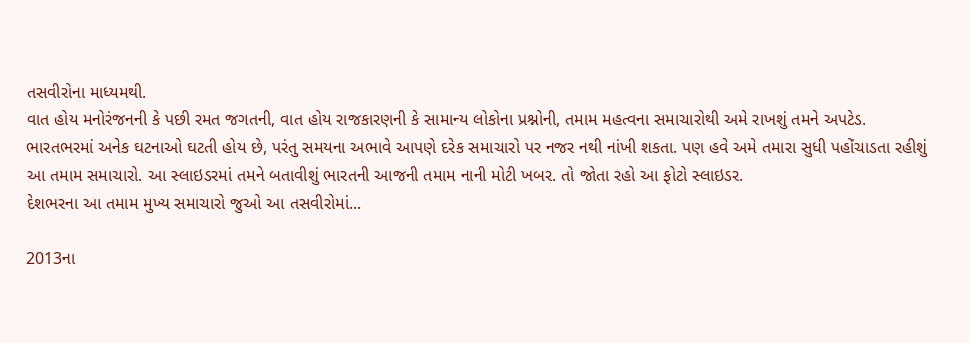તસવીરોના માધ્યમથી.
વાત હોય મનોરંજનની કે પછી રમત જગતની, વાત હોય રાજકારણની કે સામાન્ય લોકોના પ્રશ્નોની, તમામ મહત્વના સમાચારોથી અમે રાખશું તમને અપટેડ.
ભારતભરમાં અનેક ઘટનાઓ ઘટતી હોય છે, પરંતુ સમયના અભાવે આપણે દરેક સમાચારો પર નજર નથી નાંખી શકતા. પણ હવે અમે તમારા સુધી પહોંચાડતા રહીશું આ તમામ સમાચારો. આ સ્લાઇડરમાં તમને બતાવીશું ભારતની આજની તમામ નાની મોટી ખબર. તો જોતા રહો આ ફોટો સ્લાઇડર.
દેશભરના આ તમામ મુખ્ય સમાચારો જુઓ આ તસવીરોમાં...

2013ના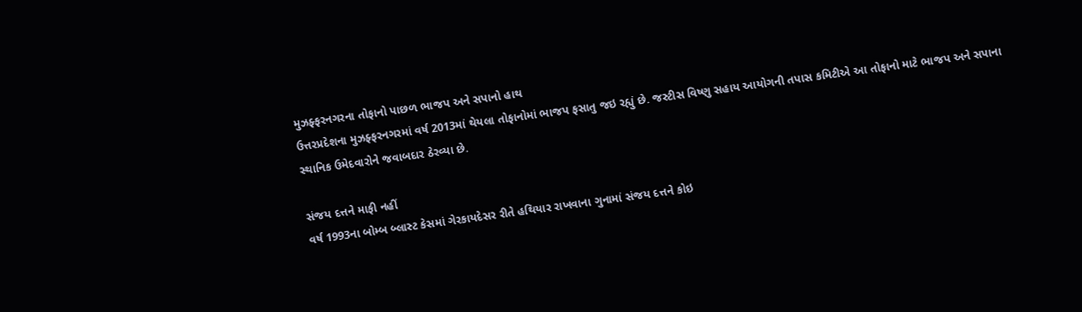મુઝફ્ફરનગરના તોફાનો પાછળ ભાજપ અને સપાનો હાથ
ઉત્તરપ્રદેશના મુઝફ્ફરનગરમાં વર્ષ 2013માં થેયલા તોફાનોમાં ભાજપ ફસાતુ જઇ રહ્યું છે. જસ્ટીસ વિષ્ણુ સહાય આયોગની તપાસ કમિટીએ આ તોફાનો માટે ભાજપ અને સપાના સ્થાનિક ઉમેદવારોને જવાબદાર ઠેરવ્યા છે.

સંજય દત્તને માફી નહીં
વર્ષ 1993ના બોમ્બ બ્લાસ્ટ કેસમાં ગેરકાયદેસર રીતે હથિયાર રાખવાના ગુનામાં સંજય દત્તને કોઇ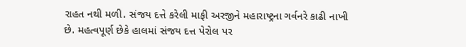રાહત નથી મળી. સંજય દત્તે કરેલી માફી અરજીને મહારાષ્ટ્રના ગર્વનરે કાઢી નાખી છે. મહત્વપૂર્ણ છેકે હાલમાં સંજય દત્ત પેરોલ પર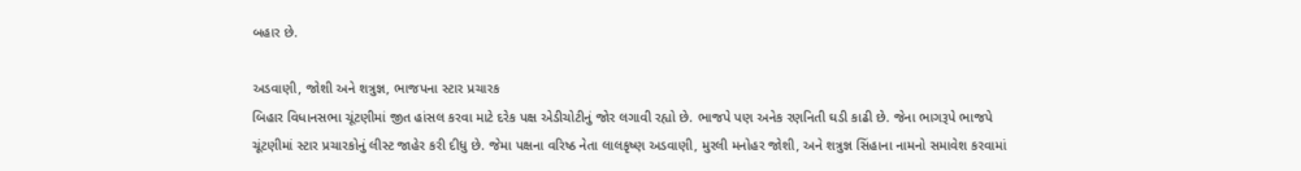બહાર છે.

અડવાણી, જોશી અને શત્રુજ્ઞ, ભાજપના સ્ટાર પ્રચારક
બિહાર વિધાનસભા ચૂંટણીમાં જીત હાંસલ કરવા માટે દરેક પક્ષ એડીચોટીનું જોર લગાવી રહ્યો છે. ભાજપે પણ અનેક રણનિતી ઘડી કાઢી છે. જેના ભાગરૂપે ભાજપે ચૂંટણીમાં સ્ટાર પ્રચારકોનું લીસ્ટ જાહેર કરી દીધુ છે. જેમા પક્ષના વરિષ્ઠ નેતા લાલકૃષ્ણ અડવાણી, મુરલી મનોહર જોશી, અને શત્રુજ્ઞ સિંહાના નામનો સમાવેશ કરવામાં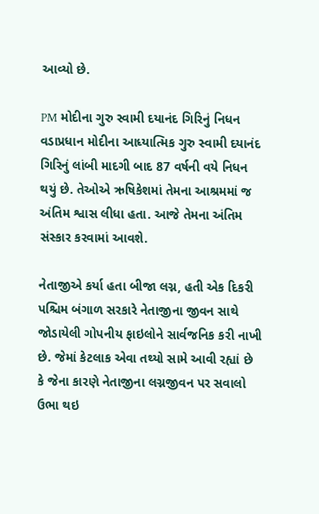આવ્યો છે.

PM મોદીના ગુરુ સ્વામી દયાનંદ ગિરિનું નિધન
વડાપ્રધાન મોદીના આધ્યાત્મિક ગુરુ સ્વામી દયાનંદ ગિરિનું લાંબી માદગી બાદ 87 વર્ષની વયે નિધન થયું છે. તેઓએ ઋષિકેશમાં તેમના આશ્રમમાં જ અંતિમ શ્વાસ લીધા હતા. આજે તેમના અંતિમ સંસ્કાર કરવામાં આવશે.

નેતાજીએ કર્યા હતા બીજા લગ્ન, હતી એક દિકરી
પશ્ચિમ બંગાળ સરકારે નેતાજીના જીવન સાથે જોડાયેલી ગોપનીય ફાઇલોને સાર્વજનિક કરી નાખી છે. જેમાં કેટલાક એવા તથ્યો સામે આવી રહ્યાં છે કે જેના કારણે નેતાજીના લગ્નજીવન પર સવાલો ઉભા થઇ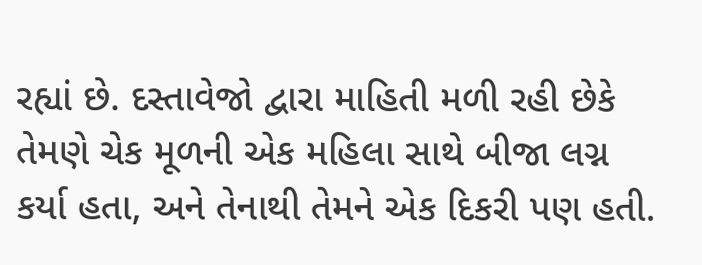રહ્યાં છે. દસ્તાવેજો દ્વારા માહિતી મળી રહી છેકે તેમણે ચેક મૂળની એક મહિલા સાથે બીજા લગ્ન કર્યા હતા, અને તેનાથી તેમને એક દિકરી પણ હતી.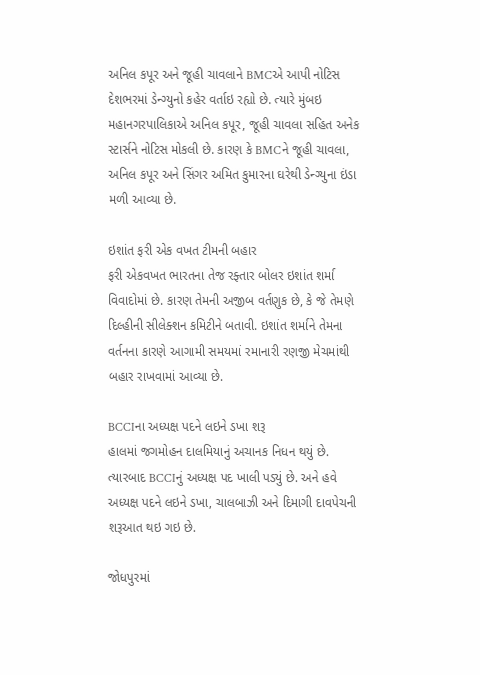અનિલ કપૂર અને જૂહી ચાવલાને BMCએ આપી નોટિસ
દેશભરમાં ડેન્ગ્યુનો કહેર વર્તાઇ રહ્યો છે. ત્યારે મુંબઇ મહાનગરપાલિકાએ અનિલ કપૂર, જૂહી ચાવલા સહિત અનેક સ્ટાર્સને નોટિસ મોકલી છે. કારણ કે BMCને જૂહી ચાવલા, અનિલ કપૂર અને સિંગર અમિત કુમારના ઘરેથી ડેન્ગ્યુના ઇંડા મળી આવ્યા છે.

ઇશાંત ફરી એક વખત ટીમની બહાર
ફરી એકવખત ભારતના તેજ રફ્તાર બોલર ઇશાંત શર્મા વિવાદોમાં છે. કારણ તેમની અજીબ વર્તણુક છે, કે જે તેમણે દિલ્હીની સીલેક્શન કમિટીને બતાવી. ઇશાંત શર્માને તેમના વર્તનના કારણે આગામી સમયમાં રમાનારી રણજી મેચમાંથી બહાર રાખવામાં આવ્યા છે.

BCCIના અધ્યક્ષ પદને લઇને ડખા શરૂ
હાલમાં જગમોહન દાલમિયાનું અચાનક નિધન થયું છે. ત્યારબાદ BCCIનું અધ્યક્ષ પદ ખાલી પડ્યું છે. અને હવે અધ્યક્ષ પદને લઇને ડખા, ચાલબાઝી અને દિમાગી દાવપેચની શરૂઆત થઇ ગઇ છે.

જોધપુરમાં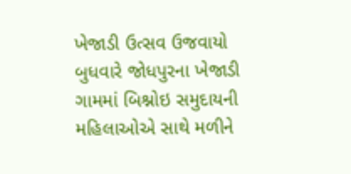ખેજાડી ઉત્સવ ઉજવાયો
બુધવારે જોધપુરના ખેજાડી ગામમાં બિશ્નોઇ સમુદાયની મહિલાઓએ સાથે મળીને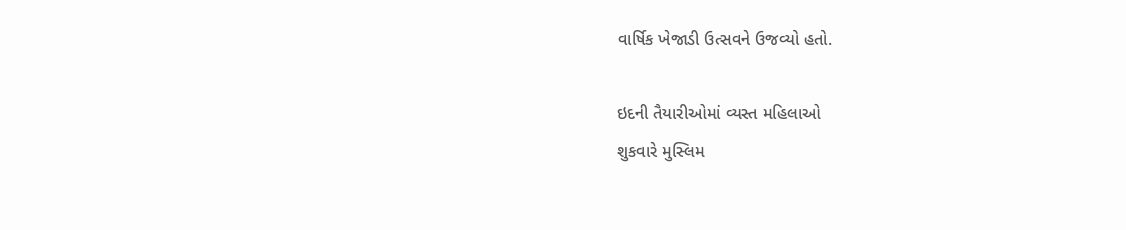વાર્ષિક ખેજાડી ઉત્સવને ઉજવ્યો હતો.

ઇદની તૈયારીઓમાં વ્યસ્ત મહિલાઓ
શુકવારે મુસ્લિમ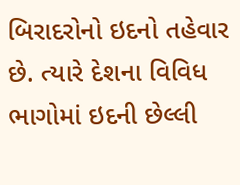બિરાદરોનો ઇદનો તહેવાર છે. ત્યારે દેશના વિવિધ ભાગોમાં ઇદની છેલ્લી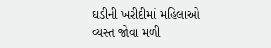ઘડીની ખરીદીમાં મહિલાઓ વ્યસ્ત જોવા મળી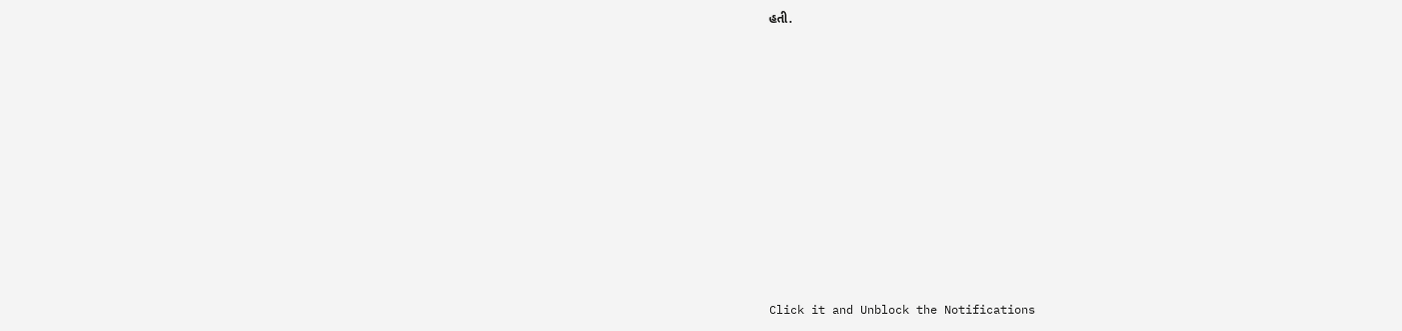હતી.












Click it and Unblock the Notifications